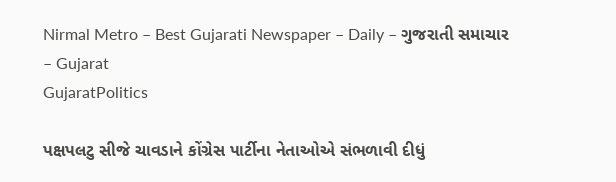Nirmal Metro – Best Gujarati Newspaper – Daily – ગુજરાતી સમાચાર – Gujarat
GujaratPolitics

પક્ષપલટુ સીજે ચાવડાને કોંગ્રેસ પાર્ટીના નેતાઓએ સંભળાવી દીધું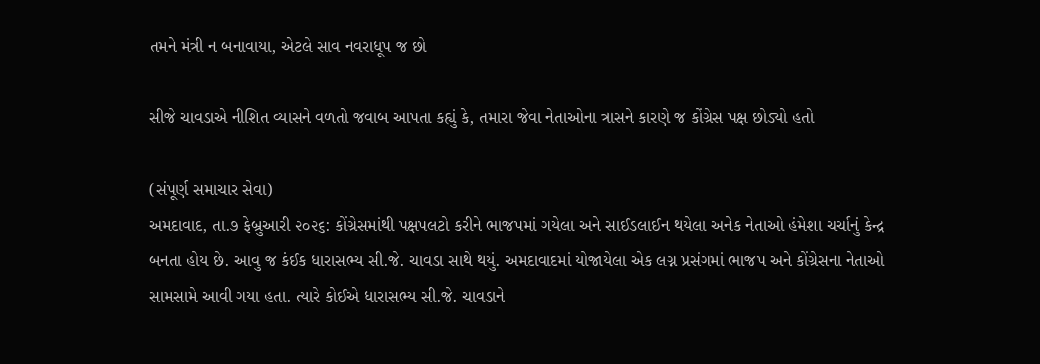તમને મંત્રી ન બનાવાયા, એટલે સાવ નવરાધૂપ જ છો

સીજે ચાવડાએ નીશિત વ્યાસને વળતો જવાબ આપતા કહ્યું કે, તમારા જેવા નેતાઓના ત્રાસને કારણે જ કોંગ્રેસ પક્ષ છોડ્યો હતો

(સંપૂર્ણ સમાચાર સેવા)
અમદાવાદ, તા.૭ ફેબ્રુઆરી ૨૦૨૬: કોંગ્રેસમાંથી પક્ષપલટો કરીને ભાજપમાં ગયેલા અને સાઈડલાઈન થયેલા અનેક નેતાઓ હંમેશા ચર્ચાનું કેન્દ્ર બનતા હોય છે. આવુ જ કંઈક ધારાસભ્ય સી.જે. ચાવડા સાથે થયું. અમદાવાદમાં યોજાયેલા એક લગ્ન પ્રસંગમાં ભાજપ અને કોંગ્રેસના નેતાઓ સામસામે આવી ગયા હતા. ત્યારે કોઈએ ધારાસભ્ય સી.જે. ચાવડાને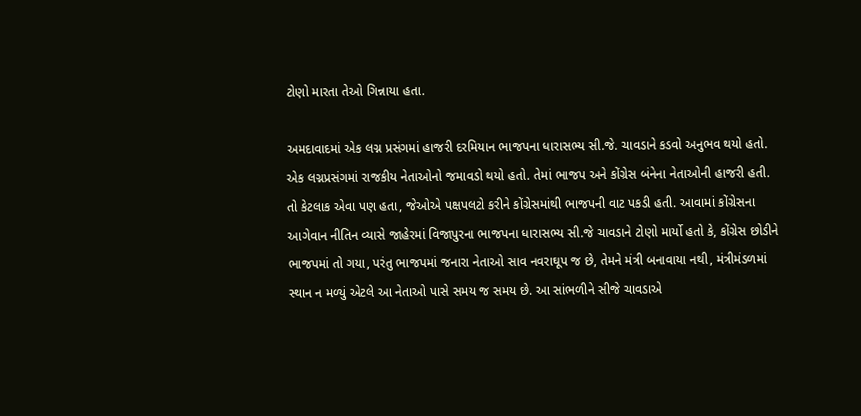ટોણો મારતા તેઓ ગિન્નાયા હતા.

અમદાવાદમાં એક લગ્ન પ્રસંગમાં હાજરી દરમિયાન ભાજપના ધારાસભ્ય સી.જે. ચાવડાને કડવો અનુભવ થયો હતો. એક લગ્નપ્રસંગમાં રાજકીય નેતાઓનો જમાવડો થયો હતો. તેમાં ભાજપ અને કોંગ્રેસ બંનેના નેતાઓની હાજરી હતી. તો કેટલાક એવા પણ હતા, જેઓએ પક્ષપલટો કરીને કોંગ્રેસમાંથી ભાજપની વાટ પકડી હતી. આવામાં કોંગ્રેસના આગેવાન નીતિન વ્યાસે જાહેરમાં વિજાપુરના ભાજપના ધારાસભ્ય સી.જે ચાવડાને ટોણો માર્યો હતો કે, કોંગ્રેસ છોડીને ભાજપમાં તો ગયા, પરંતુ ભાજપમાં જનારા નેતાઓ સાવ નવરાઘૂપ જ છે, તેમને મંત્રી બનાવાયા નથી, મંત્રીમંડળમાં સ્થાન ન મળ્યું એટલે આ નેતાઓ પાસે સમય જ સમય છે. આ સાંભળીને સીજે ચાવડાએ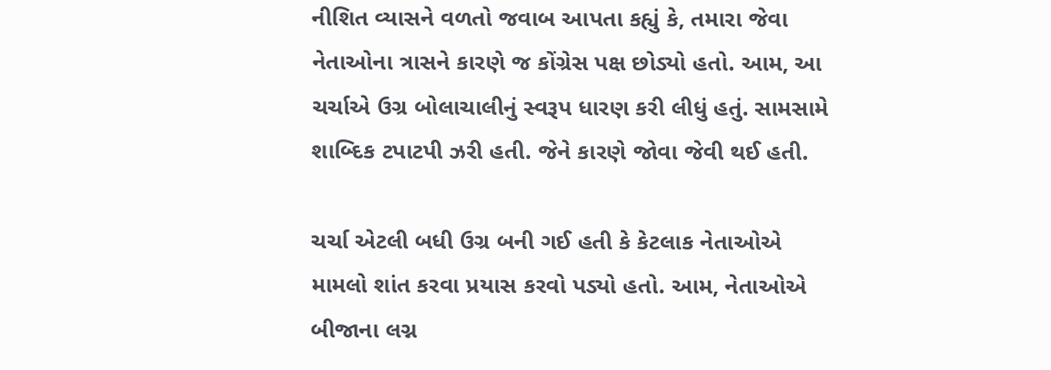નીશિત વ્યાસને વળતો જવાબ આપતા કહ્યું કે, તમારા જેવા નેતાઓના ત્રાસને કારણે જ કોંગ્રેસ પક્ષ છોડ્યો હતો. આમ, આ ચર્ચાએ ઉગ્ર બોલાચાલીનું સ્વરૂપ ધારણ કરી લીધું હતું. સામસામે શાબ્દિક ટપાટપી ઝરી હતી. જેને કારણે જોવા જેવી થઈ હતી.

ચર્ચા એટલી બધી ઉગ્ર બની ગઈ હતી કે કેટલાક નેતાઓએ મામલો શાંત કરવા પ્રયાસ કરવો પડ્યો હતો. આમ, નેતાઓએ બીજાના લગ્ન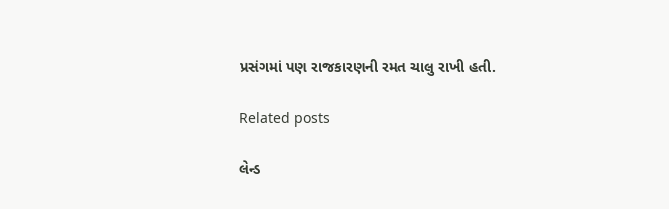પ્રસંગમાં પણ રાજકારણની રમત ચાલુ રાખી હતી.

Related posts

લેન્ડ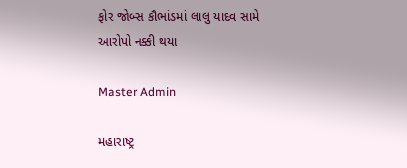ફોર જોબ્સ કૌભાંડમાં લાલુ યાદવ સામે આરોપો નક્કી થયા

Master Admin

મહારાષ્ટ્ર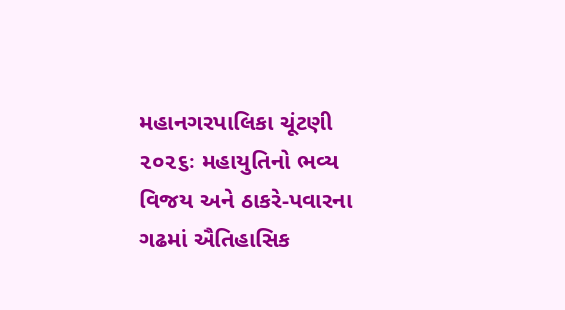મહાનગરપાલિકા ચૂંટણી ૨૦૨૬ઃ મહાયુતિનો ભવ્ય વિજય અને ઠાકરે-પવારના ગઢમાં ઐતિહાસિક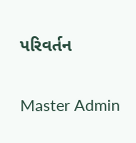પરિવર્તન

Master Admin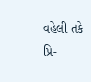વહેલી તકે પ્રિ-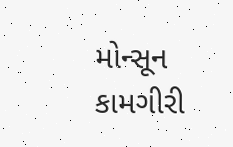મોન્સૂન કામગીરી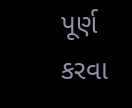પૂર્ણ કરવા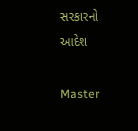સરકારનો આદેશ

Master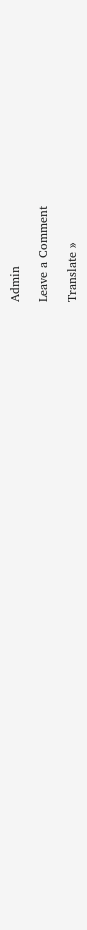Admin

Leave a Comment

Translate »